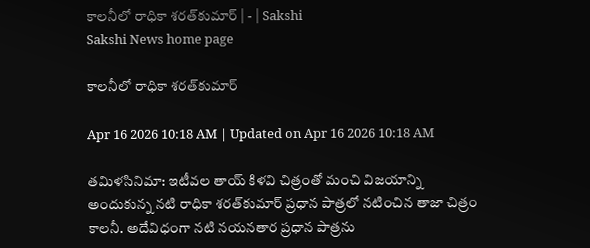కాలనీలో రాధికా శరత్‌కుమార్‌ | - | Sakshi
Sakshi News home page

కాలనీలో రాధికా శరత్‌కుమార్‌

Apr 16 2026 10:18 AM | Updated on Apr 16 2026 10:18 AM

తమిళసినిమా: ఇటీవల తాయ్‌ కిళవి చిత్రంతో మంచి విజయాన్ని అందుకున్న నటి రాధికా శరత్‌కుమార్‌ ప్రధాన పాత్రలో నటించిన తాజా చిత్రం కాలనీ. అదేవిధంగా నటి నయనతార ప్రధాన పాత్రను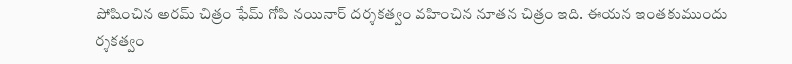పోషించిన అరమ్‌ చిత్రం ఫేమ్‌ గోపి నయినార్‌ దర్శకత్వం వహించిన నూతన చిత్రం ఇది. ఈయన ఇంతకుముందు ర్శకత్వం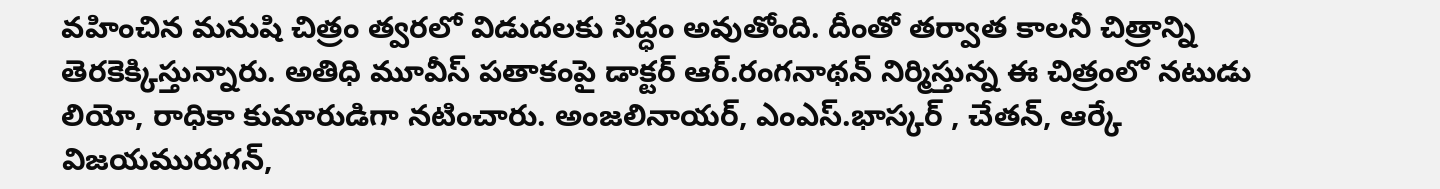వహించిన మనుషి చిత్రం త్వరలో విడుదలకు సిద్ధం అవుతోంది. దీంతో తర్వాత కాలనీ చిత్రాన్ని తెరకెక్కిస్తున్నారు. అతిధి మూవీస్‌ పతాకంపై డాక్టర్‌ ఆర్‌.రంగనాథన్‌ నిర్మిస్తున్న ఈ చిత్రంలో నటుడు లియో, రాధికా కుమారుడిగా నటించారు. అంజలినాయర్‌, ఎంఎస్‌.భాస్కర్‌ , చేతన్‌, ఆర్కే విజయమురుగన్‌,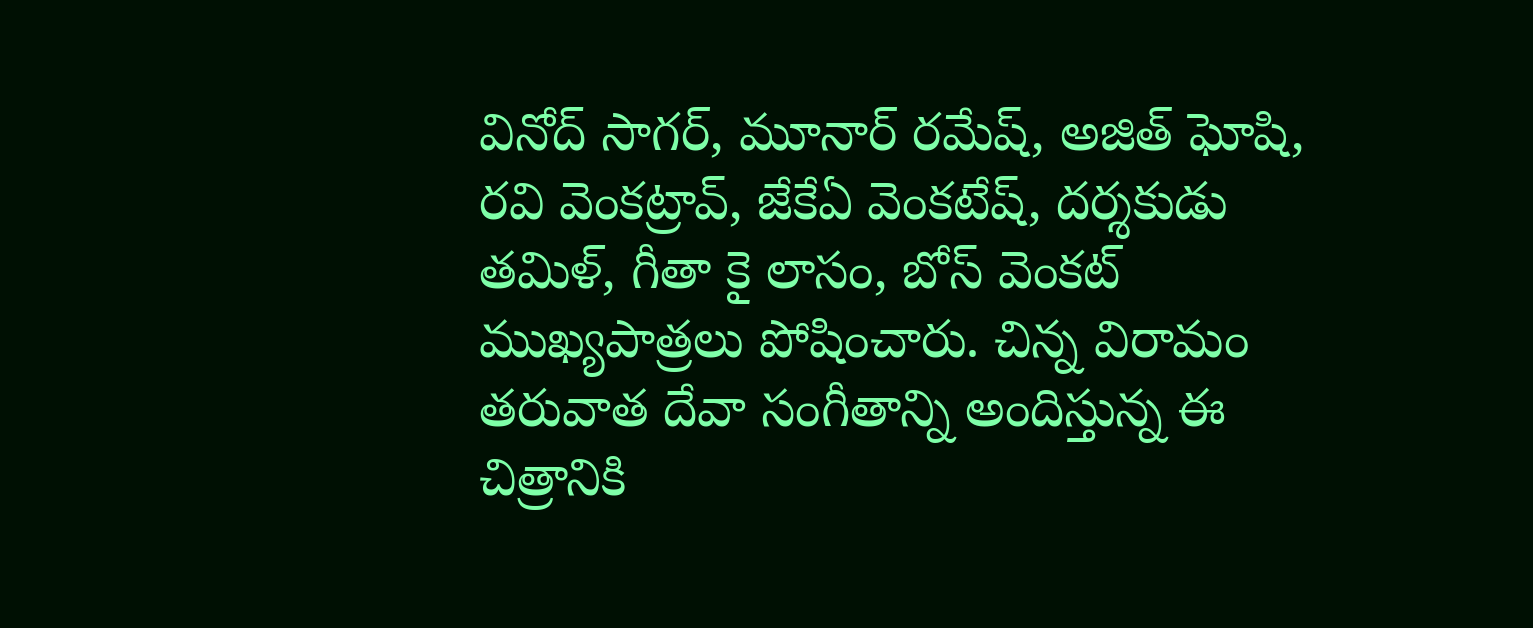వినోద్‌ సాగర్‌, మూనార్‌ రమేష్‌, అజిత్‌ ఘోషి, రవి వెంకట్రావ్‌, జేకేఏ వెంకటేష్‌, దర్శకుడు తమిళ్‌, గీతా కై లాసం, బోస్‌ వెంకట్‌ ముఖ్యపాత్రలు పోషించారు. చిన్న విరామం తరువాత దేవా సంగీతాన్ని అందిస్తున్న ఈ చిత్రానికి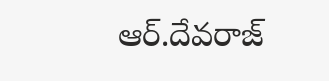ఆర్‌.దేవరాజ్‌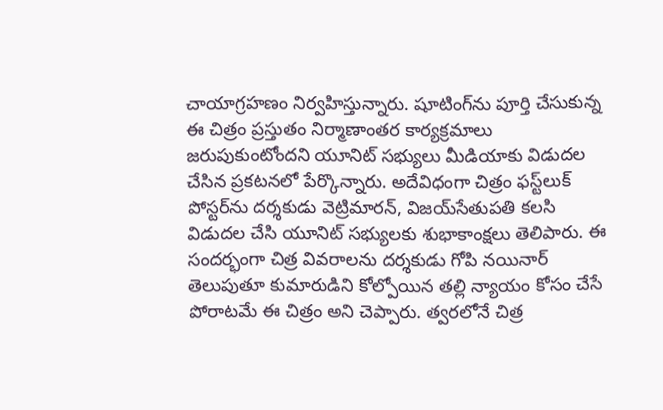చాయాగ్రహణం నిర్వహిస్తున్నారు. షూటింగ్‌ను పూర్తి చేసుకున్న ఈ చిత్రం ప్రస్తుతం నిర్మాణాంతర కార్యక్రమాలు జరుపుకుంటోందని యూనిట్‌ సభ్యులు మీడియాకు విడుదల చేసిన ప్రకటనలో పేర్కొన్నారు. అదేవిధంగా చిత్రం ఫస్ట్‌లుక్‌ పోస్టర్‌ను దర్శకుడు వెట్రిమారన్‌, విజయ్‌సేతుపతి కలసి విడుదల చేసి యూనిట్‌ సభ్యులకు శుభాకాంక్షలు తెలిపారు. ఈ సందర్భంగా చిత్ర వివరాలను దర్శకుడు గోపి నయినార్‌ తెలుపుతూ కుమారుడిని కోల్పోయిన తల్లి న్యాయం కోసం చేసే పోరాటమే ఈ చిత్రం అని చెప్పారు. త్వరలోనే చిత్ర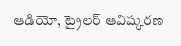ఆడియో, ట్రైలర్‌ ఆవిష్కరణ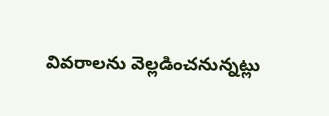వివరాలను వెల్లడించనున్నట్లు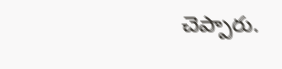చెప్పారు.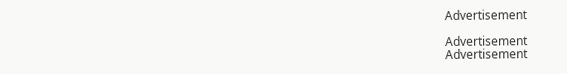Advertisement

Advertisement
Advertisement